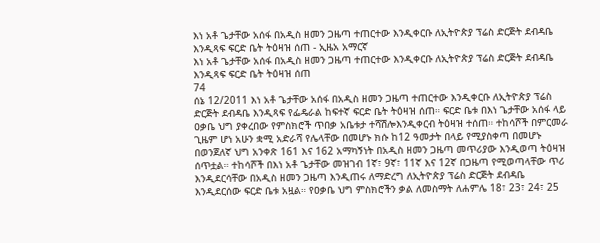እነ አቶ ጌታቸው አሰፋ በአዲስ ዘመን ጋዜጣ ተጠርተው እንዲቀርቡ ለኢትዮጵያ ፕሬስ ድርጅት ደብዳቤ እንዲጻፍ ፍርድ ቤት ትዕዛዝ ሰጠ - ኢዜአ አማርኛ
እነ አቶ ጌታቸው አሰፋ በአዲስ ዘመን ጋዜጣ ተጠርተው እንዲቀርቡ ለኢትዮጵያ ፕሬስ ድርጅት ደብዳቤ እንዲጻፍ ፍርድ ቤት ትዕዛዝ ሰጠ
74
ሰኔ 12/2011 እነ አቶ ጌታቸው አሰፋ በአዲስ ዘመን ጋዜጣ ተጠርተው እንዲቀርቡ ለኢትዮጵያ ፕሬስ ድርጅት ደብዳቤ እንዲጻፍ የፌዴራል ከፍተኛ ፍርድ ቤት ትዕዛዝ ሰጠ። ፍርድ ቤቱ በእነ ጌታቸው አሰፋ ላይ ዐቃቤ ህግ ያቀረበው የምስክሮች ጥበቃ አቤቱታ ተሻሽሎእንዲቀርብ ትዕዛዝ ተሰጠ። ተከሳሾች በምርመራ ጊዜም ሆነ አሁን ቋሚ አድራሻ የሌላቸው በመሆኑ ክሱ ከ12 ዓመታት በላይ የሚያስቀጣ በመሆኑ በወንጀለኛ ህግ አንቀጽ 161 እና 162 አማካኝነት በአዲስ ዘመን ጋዜጣ መጥሪያው እንዲወጣ ትዕዛዝ ሰጥቷል። ተከሳሾች በእነ አቶ ጌታቸው መዝገብ 1ኛ፣ 9ኛ፣ 11ኛ እና 12ኛ በጋዜጣ የሚወጣላቸው ጥሪ እንዲደርሳቸው በአዲስ ዘመን ጋዜጣ እንዲጠሩ ለማድረግ ለኢትዮጵያ ፕሬስ ድርጅት ደብዳቤ እንዲደርሰው ፍርድ ቤቱ አዟል። የዐቃቤ ህግ ምስክሮችን ቃል ለመስማት ለሐምሌ 18፣ 23፣ 24፣ 25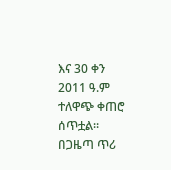እና 30 ቀን 2011 ዓ.ም ተለዋጭ ቀጠሮ ሰጥቷል። በጋዜጣ ጥሪ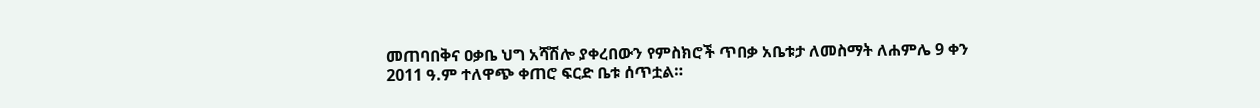መጠባበቅና ዐቃቤ ህግ አሻሽሎ ያቀረበውን የምስክሮች ጥበቃ አቤቱታ ለመስማት ለሐምሌ 9 ቀን 2011 ዓ.ም ተለዋጭ ቀጠሮ ፍርድ ቤቱ ሰጥቷል።